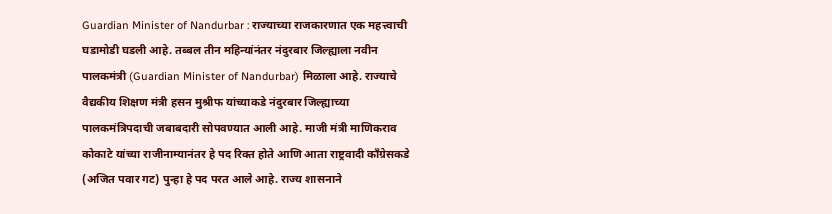Guardian Minister of Nandurbar : राज्याच्या राजकारणात एक महत्त्वाची घडामोडी घडली आहे. तब्बल तीन महिन्यांनंतर नंदुरबार जिल्ह्याला नवीन पालकमंत्री (Guardian Minister of Nandurbar) मिळाला आहे. राज्याचे वैद्यकीय शिक्षण मंत्री हसन मुश्रीफ यांच्याकडे नंदुरबार जिल्ह्याच्या पालकमंत्रिपदाची जबाबदारी सोपवण्यात आली आहे. माजी मंत्री माणिकराव कोकाटे यांच्या राजीनाम्यानंतर हे पद रिक्त होते आणि आता राष्ट्रवादी काँग्रेसकडे (अजित पवार गट) पुन्हा हे पद परत आले आहे. राज्य शासनाने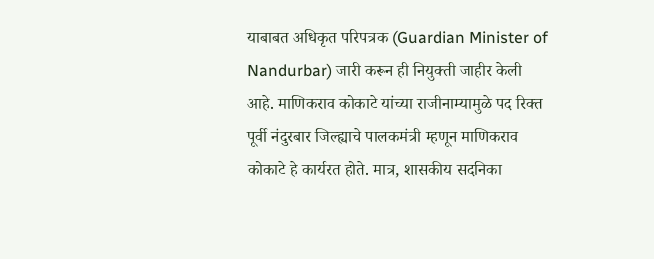याबाबत अधिकृत परिपत्रक (Guardian Minister of Nandurbar) जारी करून ही नियुक्ती जाहीर केली आहे. माणिकराव कोकाटे यांच्या राजीनाम्यामुळे पद रिक्त पूर्वी नंदुरबार जिल्ह्याचे पालकमंत्री म्हणून माणिकराव कोकाटे हे कार्यरत होते. मात्र, शासकीय सदनिका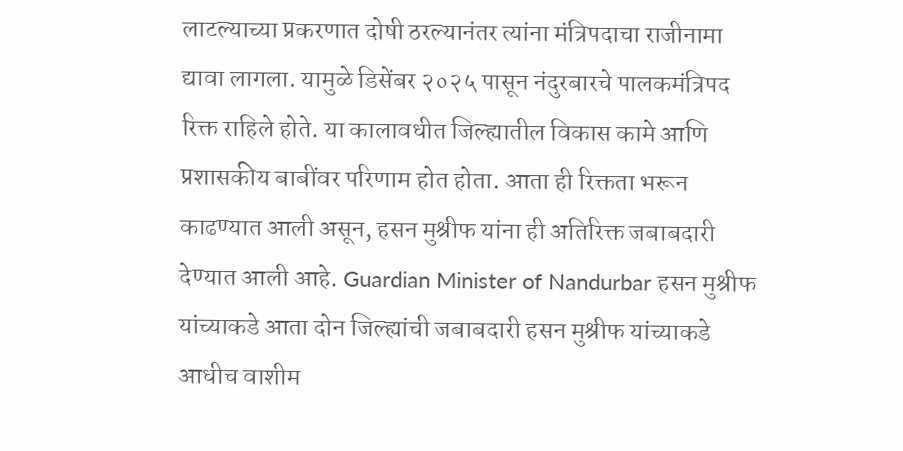लाटल्याच्या प्रकरणात दोषी ठरल्यानंतर त्यांना मंत्रिपदाचा राजीनामा द्यावा लागला. यामुळे डिसेंबर २०२५ पासून नंदुरबारचे पालकमंत्रिपद रिक्त राहिले होते. या कालावधीत जिल्ह्यातील विकास कामे आणि प्रशासकीय बाबींवर परिणाम होत होता. आता ही रिक्तता भरून काढण्यात आली असून, हसन मुश्रीफ यांना ही अतिरिक्त जबाबदारी देण्यात आली आहे. Guardian Minister of Nandurbar हसन मुश्रीफ यांच्याकडे आता दोन जिल्ह्यांची जबाबदारी हसन मुश्रीफ यांच्याकडे आधीच वाशीम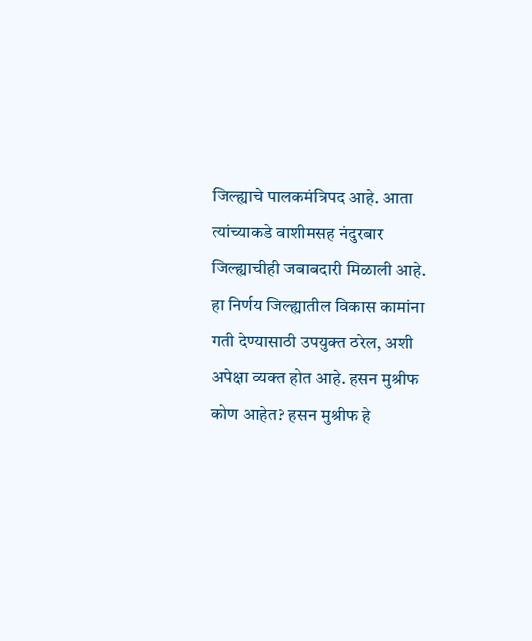जिल्ह्याचे पालकमंत्रिपद आहे. आता त्यांच्याकडे वाशीमसह नंदुरबार जिल्ह्याचीही जबाबदारी मिळाली आहे. हा निर्णय जिल्ह्यातील विकास कामांना गती देण्यासाठी उपयुक्त ठरेल, अशी अपेक्षा व्यक्त होत आहे. हसन मुश्रीफ कोण आहेत? हसन मुश्रीफ हे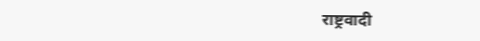राष्ट्रवादी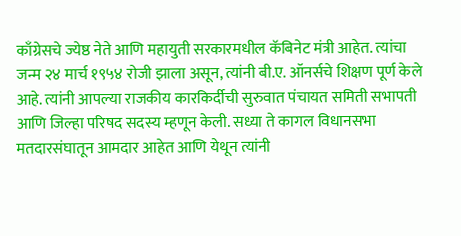काँग्रेसचे ज्येष्ठ नेते आणि महायुती सरकारमधील कॅबिनेट मंत्री आहेत. त्यांचा जन्म २४ मार्च १९५४ रोजी झाला असून, त्यांनी बी.ए. ऑनर्सचे शिक्षण पूर्ण केले आहे. त्यांनी आपल्या राजकीय कारकिर्दीची सुरुवात पंचायत समिती सभापती आणि जिल्हा परिषद सदस्य म्हणून केली. सध्या ते कागल विधानसभा मतदारसंघातून आमदार आहेत आणि येथून त्यांनी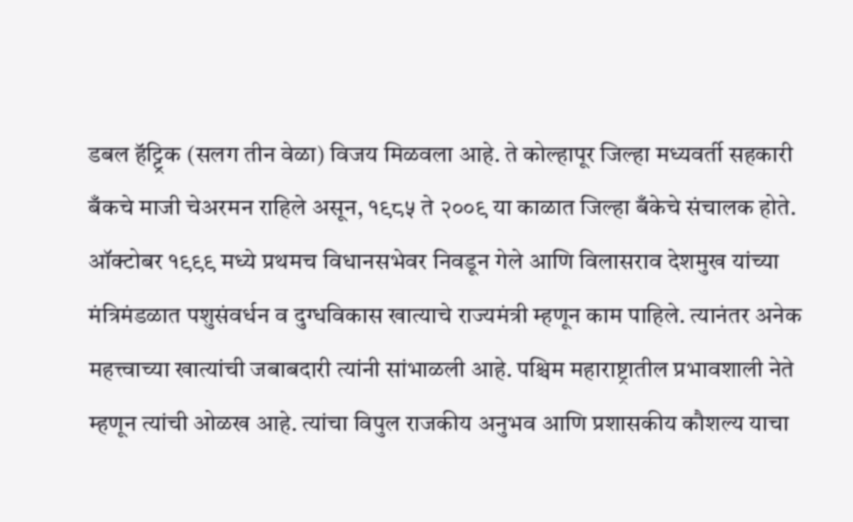डबल हॅट्ट्रिक (सलग तीन वेळा) विजय मिळवला आहे. ते कोल्हापूर जिल्हा मध्यवर्ती सहकारी बँकचे माजी चेअरमन राहिले असून, १९८५ ते २००९ या काळात जिल्हा बँकेचे संचालक होते. ऑक्टोबर १९९९ मध्ये प्रथमच विधानसभेवर निवडून गेले आणि विलासराव देशमुख यांच्या मंत्रिमंडळात पशुसंवर्धन व दुग्धविकास खात्याचे राज्यमंत्री म्हणून काम पाहिले. त्यानंतर अनेक महत्त्वाच्या खात्यांची जबाबदारी त्यांनी सांभाळली आहे. पश्चिम महाराष्ट्रातील प्रभावशाली नेते म्हणून त्यांची ओळख आहे. त्यांचा विपुल राजकीय अनुभव आणि प्रशासकीय कौशल्य याचा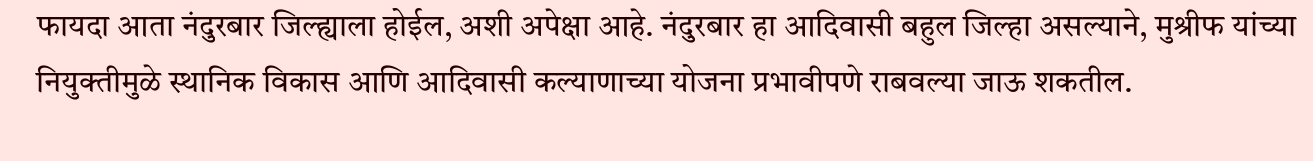फायदा आता नंदुरबार जिल्ह्याला होईल, अशी अपेक्षा आहे. नंदुरबार हा आदिवासी बहुल जिल्हा असल्याने, मुश्रीफ यांच्या नियुक्तीमुळे स्थानिक विकास आणि आदिवासी कल्याणाच्या योजना प्रभावीपणे राबवल्या जाऊ शकतील.